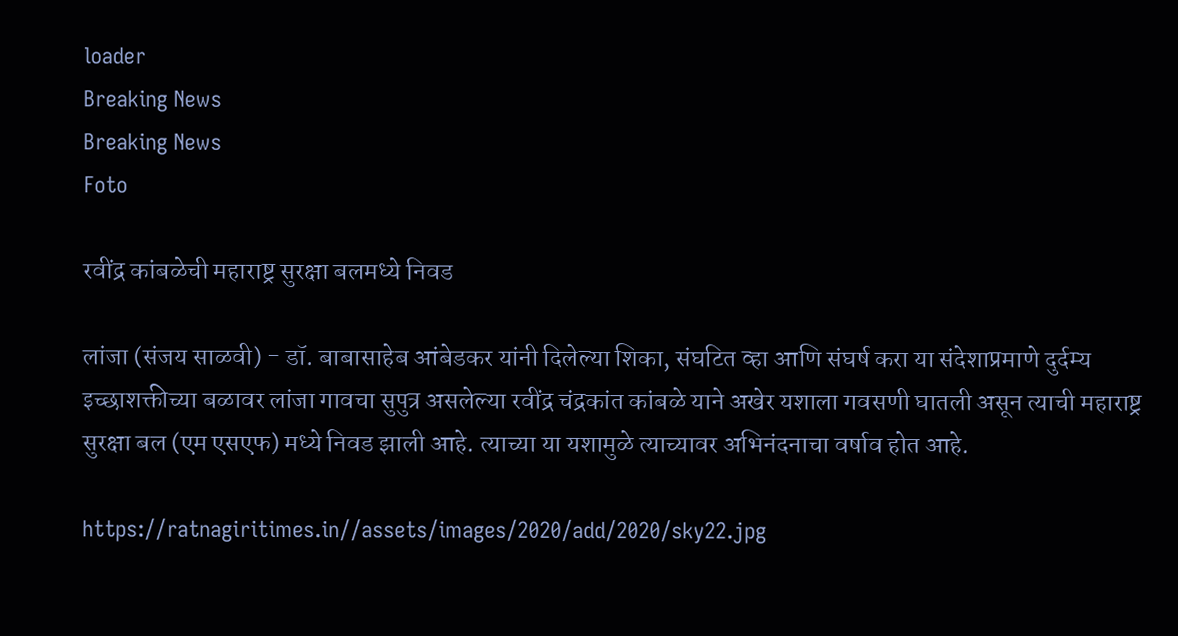loader
Breaking News
Breaking News
Foto

रवींद्र कांबळेची महाराष्ट्र सुरक्षा बलमध्ये निवड

लांजा (संजय साळवी) - डॉ. बाबासाहेब आंबेडकर यांनी दिलेल्या शिका, संघटित व्हा आणि संघर्ष करा या संदेशाप्रमाणे दुर्दम्य इच्छाशक्तीच्या बळावर लांजा गावचा सुपुत्र असलेल्या रवींद्र चंद्रकांत कांबळे याने अखेर यशाला गवसणी घातली असून त्याची महाराष्ट्र सुरक्षा बल (एम एसएफ) मध्ये निवड झाली आहे. त्याच्या या यशामुळे त्याच्यावर अभिनंदनाचा वर्षाव होत आहे.

https://ratnagiritimes.in//assets/images/2020/add/2020/sky22.jpg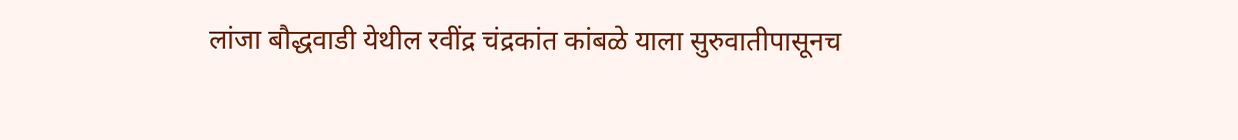लांजा बौद्धवाडी येथील रवींद्र चंद्रकांत कांबळे याला सुरुवातीपासूनच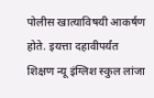पोलीस खात्याविषयी आकर्षण होते. इयत्ता दहावीपर्यंत शिक्षण न्यू इंग्लिश स्कुल लांजा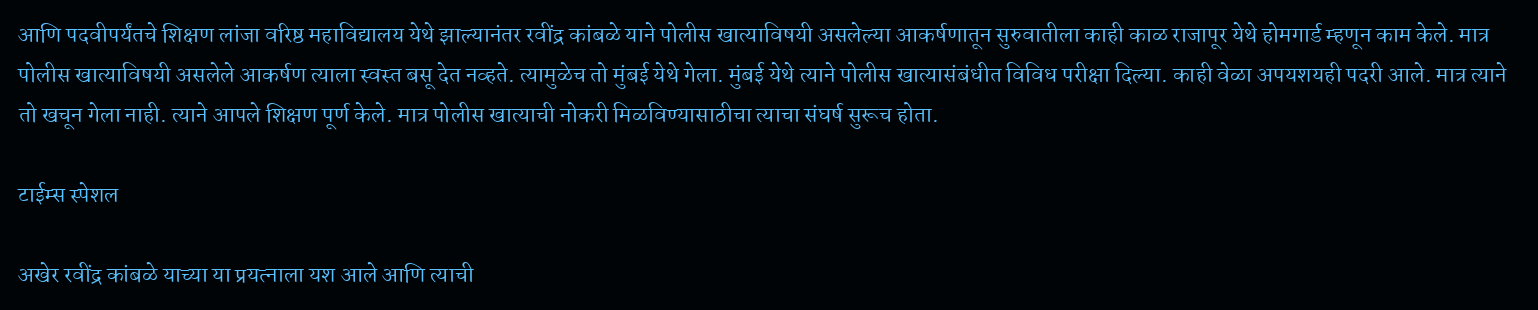आणि पदवीपर्यंतचे शिक्षण लांजा वरिष्ठ महाविद्यालय येथे झाल्यानंतर रवींद्र कांबळे याने पोलीस खात्याविषयी असलेल्या आकर्षणातून सुरुवातीला काही काळ राजापूर येथे होमगार्ड म्हणून काम केले. मात्र पोलीस खात्याविषयी असलेले आकर्षण त्याला स्वस्त बसू देत नव्हते. त्यामुळेच तो मुंबई येथे गेला. मुंबई येथे त्याने पोलीस खात्यासंबंधीत विविध परीक्षा दिल्या. काही वेळा अपयशयही पदरी आले. मात्र त्याने तो खचून गेला नाही. त्याने आपले शिक्षण पूर्ण केले. मात्र पोलीस खात्याची नोकरी मिळविण्यासाठीचा त्याचा संघर्ष सुरूच होता.

टाईम्स स्पेशल

अखेर रवींद्र कांबळे याच्या या प्रयत्नाला यश आले आणि त्याची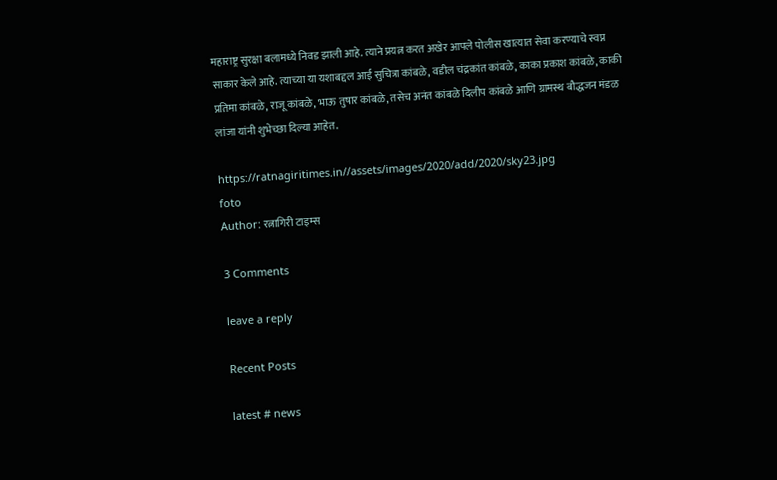महाराष्ट्र सुरक्षा बलामध्ये निवड झाली आहे. त्याने प्रयत्न करत अखेर आपले पोलीस खात्यात सेवा करण्याचे स्वप्न साकार केले आहे. त्याच्या या यशाबद्दल आई सुचित्रा कांबळे, वडील चंद्रकांत कांबळे, काका प्रकाश कांबळे, काकी प्रतिमा कांबळे, राजू कांबळे, भाऊ तुषार कांबळे, तसेच अनंत कांबळे दिलीप कांबळे आणि ग्रामस्थ बौद्धजन मंडळ लांजा यांनी शुभेच्छा दिल्या आहेत.

https://ratnagiritimes.in//assets/images/2020/add/2020/sky23.jpg
foto
Author: रत्नागिरी टाइम्स

3 Comments

leave a reply

Recent Posts

latest # news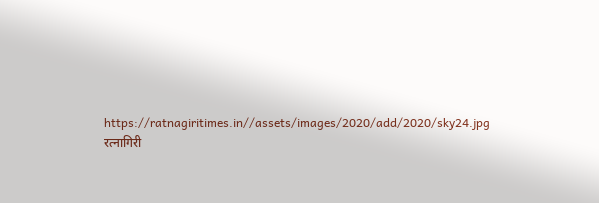https://ratnagiritimes.in//assets/images/2020/add/2020/sky24.jpg
रत्नागिरी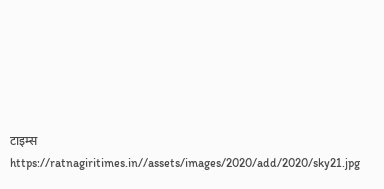टाइम्स
https://ratnagiritimes.in//assets/images/2020/add/2020/sky21.jpg